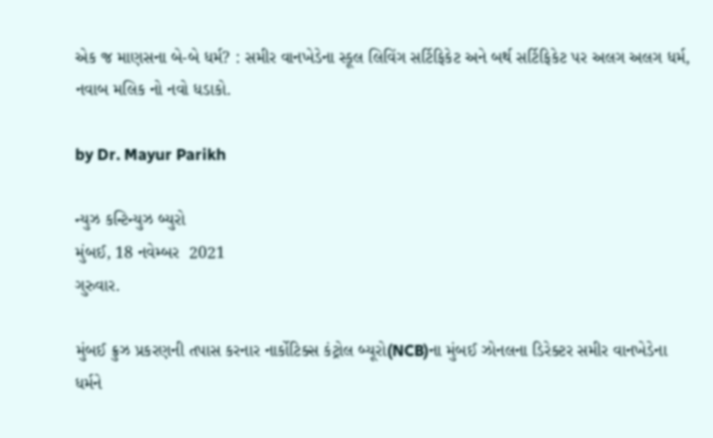એક જ માણસના બે-બે ધર્મ? : સમીર વાનખેડેના સ્કૂલ લિવિંગ સર્ટિફિકેટ અને બર્થ સર્ટિફિકેટ પર અલગ અલગ ધર્મ, નવાબ મલિક નો નવો ધડાકો.

by Dr. Mayur Parikh

ન્યુઝ કન્ટિન્યુઝ બ્યુરો
મુંબઈ, 18 નવેમ્બર  2021
ગુરુવાર.

મુંબઈ ક્રુઝ પ્રકરણની તપાસ કરનાર નાર્કોટિક્સ કંટ્રોલ બ્યૂરો(NCB)ના મુંબઈ ઝોનલના ડિરેક્ટર સમીર વાનખેડેના ધર્મને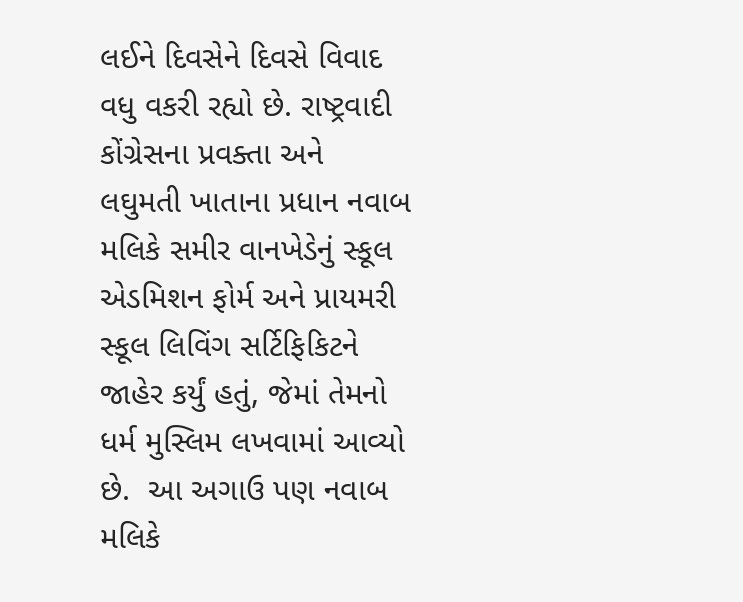લઈને દિવસેને દિવસે વિવાદ વધુ વકરી રહ્યો છે. રાષ્ટ્રવાદી કોંગ્રેસના પ્રવક્તા અને લઘુમતી ખાતાના પ્રધાન નવાબ મલિકે સમીર વાનખેડેનું સ્કૂલ એડમિશન ફોર્મ અને પ્રાયમરી સ્કૂલ લિવિંગ સર્ટિફિકિટને જાહેર કર્યું હતું, જેમાં તેમનો ધર્મ મુસ્લિમ લખવામાં આવ્યો છે.  આ અગાઉ પણ નવાબ મલિકે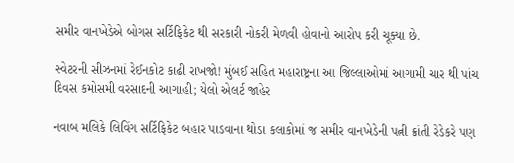સમીર વાનખેડેએ બોગસ સર્ટિફિકેટ થી સરકારી નોકરી મેળવી હોવાનો આરોપ કરી ચૂક્યા છે.

સ્વેટરની સીઝનમાં રેઈનકોટ કાઢી રાખજો! મુંબઈ સહિત મહારાષ્ટ્રના આ જિલ્લાઓમાં આગામી ચાર થી પાંચ દિવસ કમોસમી વરસાદની આગાહી; યેલો એલર્ટ જાહેર

નવાબ મલિકે લિવિંગ સર્ટિફિકેટ બહાર પાડવાના થોડા કલાકોમાં જ સમીર વાનખેડેની પત્ની ક્રાંતી રેડેકરે પણ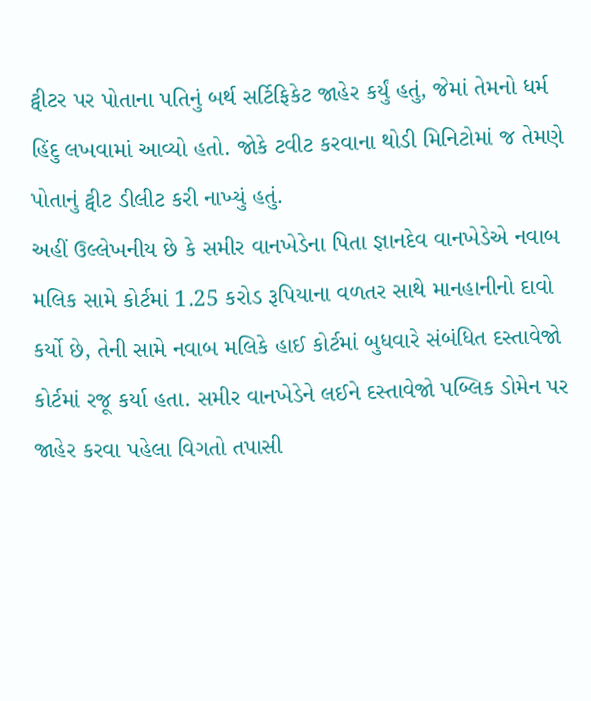ટ્વીટર પર પોતાના પતિનું બર્થ સર્ટિફિકેટ જાહેર કર્યું હતું, જેમાં તેમનો ધર્મ હિંદુ લખવામાં આવ્યો હતો. જોકે ટવીટ કરવાના થોડી મિનિટોમાં જ તેમણે પોતાનું ટ્વીટ ડીલીટ કરી નાખ્યું હતું.
અહીં ઉલ્લેખનીય છે કે સમીર વાનખેડેના પિતા જ્ઞાનદેવ વાનખેડેએ નવાબ મલિક સામે કોર્ટમાં 1.25 કરોડ રૂપિયાના વળતર સાથે માનહાનીનો દાવો કર્યો છે, તેની સામે નવાબ મલિકે હાઈ કોર્ટમાં બુધવારે સંબંધિત દસ્તાવેજો કોર્ટમાં રજૂ કર્યા હતા. સમીર વાનખેડેને લઈને દસ્તાવેજો પબ્લિક ડોમેન પર જાહેર કરવા પહેલા વિગતો તપાસી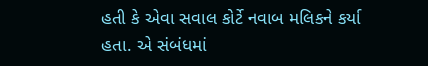હતી કે એવા સવાલ કોર્ટે નવાબ મલિકને કર્યા હતા. એ સંબંધમાં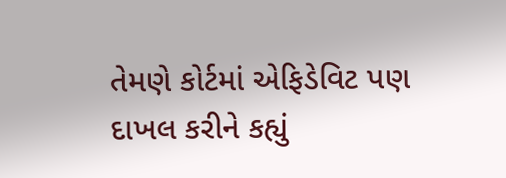તેમણે કોર્ટમાં એફિડેવિટ પણ દાખલ કરીને કહ્યું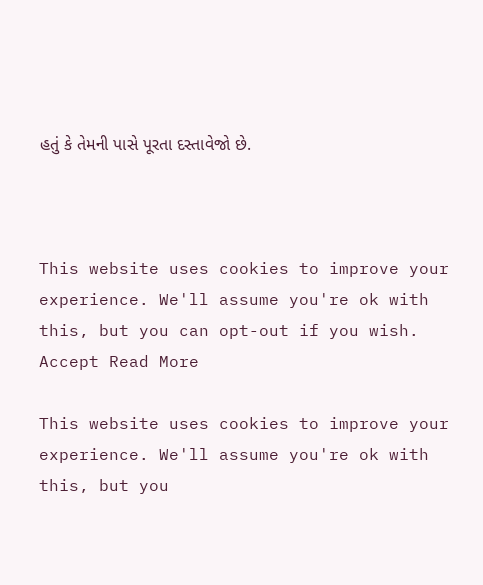હતું કે તેમની પાસે પૂરતા દસ્તાવેજો છે.



This website uses cookies to improve your experience. We'll assume you're ok with this, but you can opt-out if you wish. Accept Read More

This website uses cookies to improve your experience. We'll assume you're ok with this, but you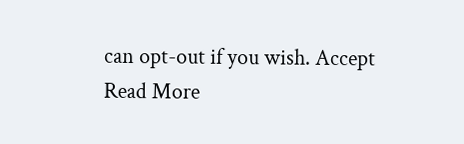can opt-out if you wish. Accept Read More